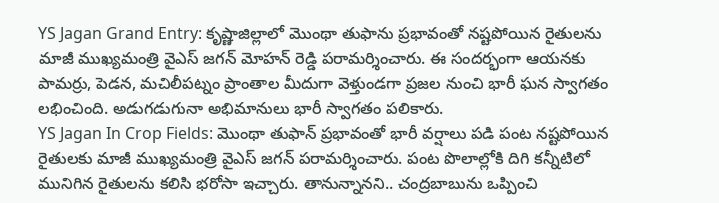YS Jagan Grand Entry: కృష్ణాజిల్లాలో మొంథా తుఫాను ప్రభావంతో నష్టపోయిన రైతులను మాజీ ముఖ్యమంత్రి వైఎస్ జగన్ మోహన్ రెడ్డి పరామర్శించారు. ఈ సందర్భంగా ఆయనకు పామర్రు, పెడన, మచిలీపట్నం ప్రాంతాల మీదుగా వెళ్తుండగా ప్రజల నుంచి భారీ ఘన స్వాగతం లభించింది. అడుగడుగునా అభిమానులు భారీ స్వాగతం పలికారు.
YS Jagan In Crop Fields: మొంథా తుఫాన్ ప్రభావంతో భారీ వర్షాలు పడి పంట నష్టపోయిన రైతులకు మాజీ ముఖ్యమంత్రి వైఎస్ జగన్ పరామర్శించారు. పంట పొలాల్లోకి దిగి కన్నీటిలో మునిగిన రైతులను కలిసి భరోసా ఇచ్చారు. తానున్నానని.. చంద్రబాబును ఒప్పించి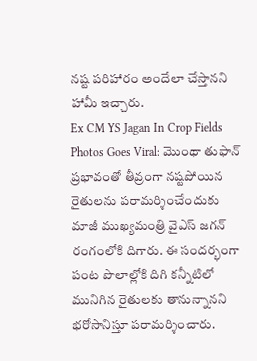నష్ట పరిహారం అందేలా చేస్తానని హామీ ఇచ్చారు.
Ex CM YS Jagan In Crop Fields Photos Goes Viral: మొంథా తుఫాన్ ప్రభావంతో తీవ్రంగా నష్టపోయిన రైతులను పరామర్శించేందుకు మాజీ ముఖ్యమంత్రి వైఎస్ జగన్ రంగంలోకి దిగారు. ఈ సందర్భంగా పంట పొలాల్లోకి దిగి కన్నీటిలో మునిగిన రైతులకు తానున్నానని భరోసానిస్తూ పరామర్శించారు.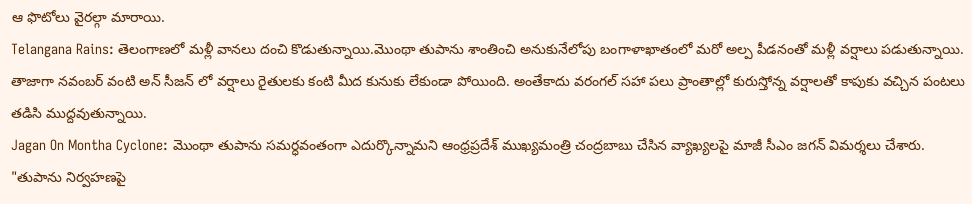ఆ ఫొటోలు వైరల్గా మారాయి.
Telangana Rains: తెలంగాణలో మళ్లీ వానలు దంచి కొడుతున్నాయి.మొంథా తుపాను శాంతించి అనుకునేలోపు బంగాళాఖాతంలో మరో అల్ప పీడనంతో మళ్లీ వర్షాలు పడుతున్నాయి. తాజాగా నవంబర్ వంటి అన్ సీజన్ లో వర్షాలు రైతులకు కంటి మీద కునుకు లేకుండా పోయింది. అంతేకాదు వరంగల్ సహా పలు ప్రాంతాల్లో కురుస్తోన్న వర్షాలతో కాపుకు వచ్చిన పంటలు తడిసి ముద్దవుతున్నాయి.
Jagan On Montha Cyclone: మొంథా తుపాను సమర్ధవంతంగా ఎదుర్కొన్నామని ఆంధ్రప్రదేశ్ ముఖ్యమంత్రి చంద్రబాబు చేసిన వ్యాఖ్యలపై మాజీ సీఎం జగన్ విమర్శలు చేశారు. "తుపాను నిర్వహణపై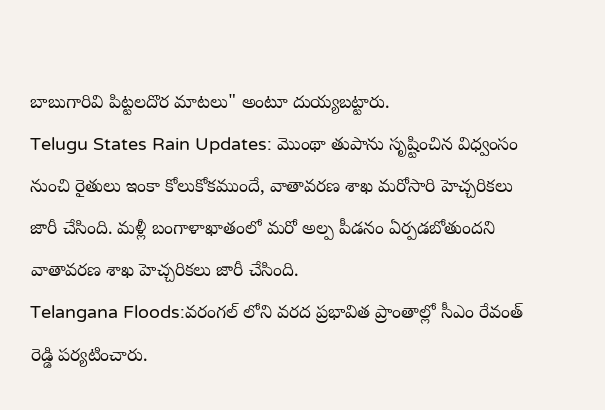బాబుగారివి పిట్టలదొర మాటలు" అంటూ దుయ్యబట్టారు.
Telugu States Rain Updates: మొంథా తుపాను సృష్టించిన విధ్వంసం నుంచి రైతులు ఇంకా కోలుకోకముందే, వాతావరణ శాఖ మరోసారి హెచ్చరికలు జారీ చేసింది. మళ్లీ బంగాళాఖాతంలో మరో అల్ప పీడనం ఏర్పడబోతుందని వాతావరణ శాఖ హెచ్చరికలు జారీ చేసింది.
Telangana Floods:వరంగల్ లోని వరద ప్రభావిత ప్రాంతాల్లో సీఎం రేవంత్ రెడ్డి పర్యటించారు.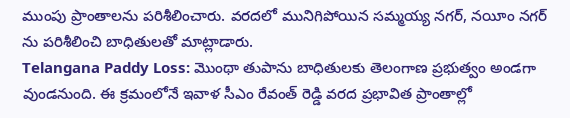ముంపు ప్రాంతాలను పరిశీలించారు. వరదలో మునిగిపోయిన సమ్మయ్య నగర్, నయీం నగర్ ను పరిశీలించి బాధితులతో మాట్లాడారు.
Telangana Paddy Loss: మొంథా తుపాను బాధితులకు తెలంగాణ ప్రభుత్వం అండగా వుండనుంది. ఈ క్రమంలోనే ఇవాళ సీఎం రేవంత్ రెడ్డి వరద ప్రభావిత ప్రాంతాల్లో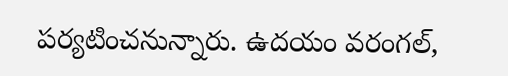పర్యటించనున్నారు. ఉదయం వరంగల్,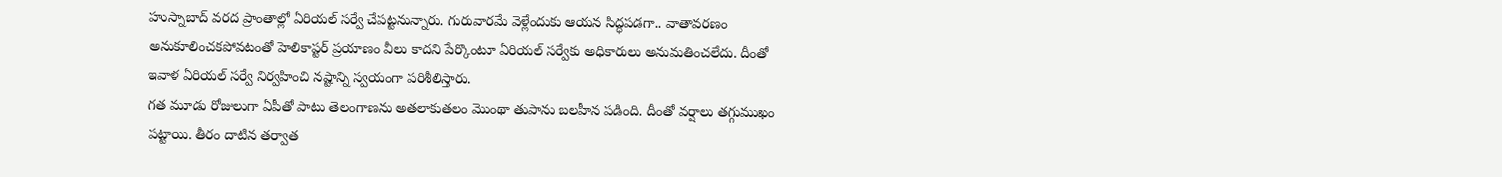హుస్నాబాద్ వరద ప్రాంతాల్లో ఏరియల్ సర్వే చేపట్టనున్నారు. గురువారమే వెళ్లేందుకు ఆయన సిద్ధపడగా.. వాతావరణం అనుకూలించకపోవటంతో హెలికాప్టర్ ప్రయాణం వీలు కాదని పేర్కొంటూ ఏరియల్ సర్వేకు అధికారులు అనుమతించలేదు. దీంతో ఇవాళ ఏరియల్ సర్వే నిర్వహించి నష్టాన్ని స్వయంగా పరిశీలిస్తారు.
గత మూడు రోజులుగా ఏపీతో పాటు తెలంగాణను అతలాకుతలం మొంథా తుపాను బలహీన పడింది. దీంతో వర్షాలు తగ్గుముఖం పట్టాయి. తీరం దాటిన తర్వాత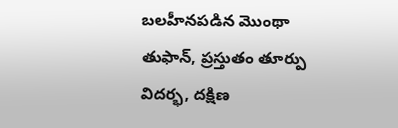బలహీనపడిన మొంథా తుఫాన్, ప్రస్తుతం తూర్పు విదర్భ, దక్షిణ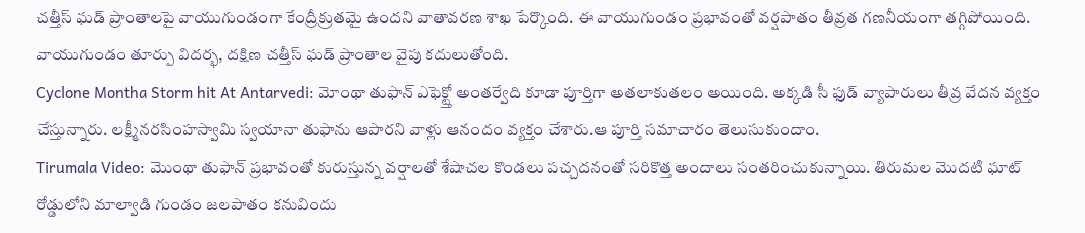చత్తీస్ ఘడ్ ప్రాంతాలపై వాయుగుండంగా కేంద్రీక్రుతమై ఉందని వాతావరణ శాఖ పేర్కొంది. ఈ వాయుగుండం ప్రభావంతో వర్షపాతం తీవ్రత గణనీయంగా తగ్గిపోయింది. వాయుగుండం తూర్పు విదర్భ, దక్షిణ చత్తీస్ ఘడ్ ప్రాంతాల వైపు కదులుతోంది.
Cyclone Montha Storm hit At Antarvedi: మోంథా తుఫాన్ ఎఫెక్ట్తో అంతర్వేది కూడా పూర్తిగా అతలాకుతలం అయింది. అక్కడి సీ ఫుడ్ వ్యాపారులు తీవ్ర వేదన వ్యక్తం చేస్తున్నారు. లక్ష్మీనరసింహస్వామి స్వయానా తుఫాను ఆపారని వాళ్లు ఆనందం వ్యక్తం చేశారు.ఆ పూర్తి సమాచారం తెలుసుకుందాం.
Tirumala Video: మొంథా తుఫాన్ ప్రభావంతో కురుస్తున్న వర్షాలతో శేషాచల కొండలు పచ్చదనంతో సరికొత్త అందాలు సంతరించుకున్నాయి. తిరుమల మొదటి ఘాట్ రోడ్డులోని మాల్వాడి గుండం జలపాతం కనువిందు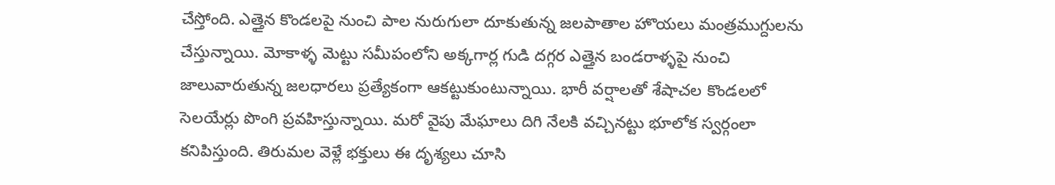చేస్తోంది. ఎత్తైన కొండలపై నుంచి పాల నురుగులా దూకుతున్న జలపాతాల హొయలు మంత్రముగ్దులను చేస్తున్నాయి. మోకాళ్ళ మెట్టు సమీపంలోని అక్కగార్ల గుడి దగ్గర ఎత్తైన బండరాళ్ళపై నుంచి జాలువారుతున్న జలధారలు ప్రత్యేకంగా ఆకట్టుకుంటున్నాయి. భారీ వర్షాలతో శేషాచల కొండలలో సెలయేర్లు పొంగి ప్రవహిస్తున్నాయి. మరో వైపు మేఘాలు దిగి నేలకి వచ్చినట్టు భూలోక స్వర్గంలా కనిపిస్తుంది. తిరుమల వెళ్లే భక్తులు ఈ దృశ్యలు చూసి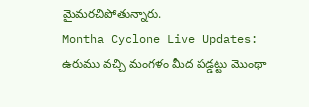మైమరచిపోతున్నారు.
Montha Cyclone Live Updates: ఉరుము వచ్చి మంగళం మీద పడ్డట్టు మొంథా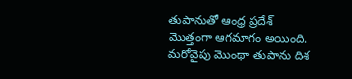తుపానుతో ఆంధ్ర ప్రదేశ్ మొత్తంగా ఆగమాగం అయింది. మరోవైపు మొంథా తుపాను దిశ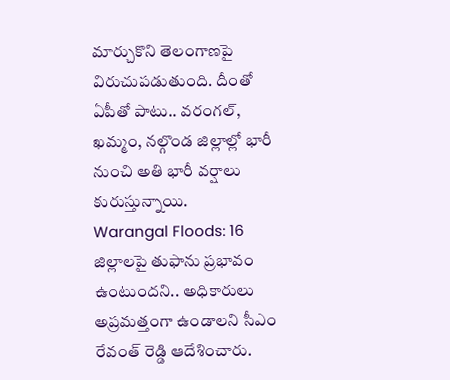మార్చుకొని తెలంగాణపై విరుచుపడుతుంది. దీంతో ఏపీతో పాటు.. వరంగల్, ఖమ్మం, నల్గొండ జిల్లాల్లో భారీ నుంచి అతి భారీ వర్షాలు కురుస్తున్నాయి.
Warangal Floods: 16 జిల్లాలపై తుఫాను ప్రభావం ఉంటుందని.. అధికారులు అప్రమత్తంగా ఉండాలని సీఎం రేవంత్ రెడ్డి ఆదేశించారు.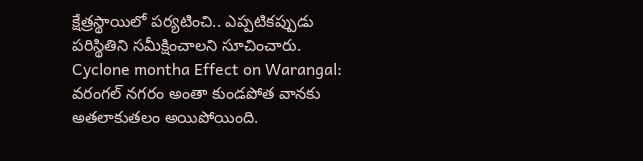క్షేత్రస్థాయిలో పర్యటించి.. ఎప్పటికప్పుడు పరిస్థితిని సమీక్షించాలని సూచించారు.
Cyclone montha Effect on Warangal: వరంగల్ నగరం అంతా కుండపోత వానకు అతలాకుతలం అయిపోయింది.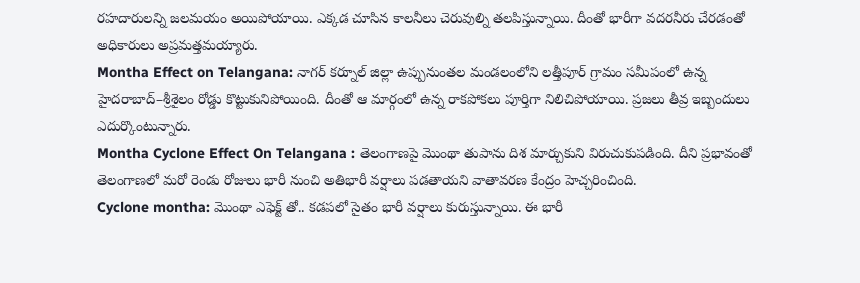రహదారులన్ని జలమయం అయిపోయాయి. ఎక్కడ చూసిన కాలనీలు చెరువుల్ని తలపిస్తున్నాయి. దీంతో భారీగా వదరనీరు చేరడంతో అధికారులు అప్రమత్తమయ్యారు.
Montha Effect on Telangana: నాగర్ కర్నూల్ జిల్లా ఉప్పునుంతల మండలంలోని లత్తీపూర్ గ్రామం సమీపంలో ఉన్న హైదరాబాద్–శ్రీశైలం రోడ్డు కొట్టుకునిపోయింది. దీంతో ఆ మార్గంలో ఉన్న రాకపోకలు పూర్తిగా నిలిచిపోయాయి. ప్రజలు తీవ్ర ఇబ్బందులు ఎదుర్కొంటున్నారు.
Montha Cyclone Effect On Telangana : తెలంగాణపై మొంథా తుపాను దిశ మార్చుకుని విరుచుకుపడింది. దీని ప్రభావంతో తెలంగాణలో మరో రెండు రోజులు భారీ నుంచి అతిభారీ వర్షాలు పడతాయని వాతావరణ కేంద్రం హెచ్చరించింది.
Cyclone montha: మొంథా ఎఫెక్ట్ తో.. కడపలో సైతం భారీ వర్షాలు కురుస్తున్నాయి. ఈ భారీ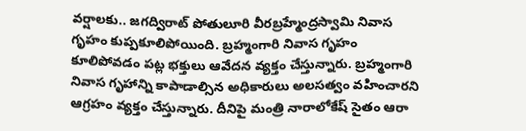వర్షాలకు.. జగద్విరాట్ పోతులూరి వీరబ్రహ్మేంద్రస్వామి నివాస గృహం కుప్పకూలిపోయింది. బ్రహ్మంగారి నివాస గృహం కూలిపోవడం పట్ల భక్తులు ఆవేదన వ్యక్తం చేస్తున్నారు. బ్రహ్మంగారి నివాస గృహాన్ని కాపాడాల్సిన అధికారులు అలసత్వం వహించారని ఆగ్రహం వ్యక్తం చేస్తున్నారు. దీనిపై మంత్రి నారాలోకేష్ సైతం ఆరా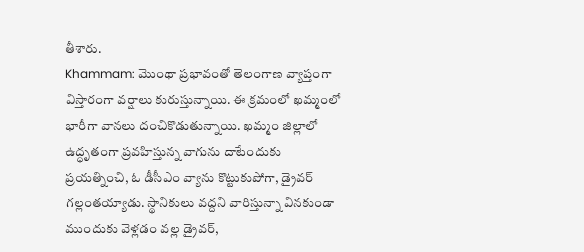తీశారు.
Khammam: మొంథా ప్రభావంతో తెలంగాణ వ్యాప్తంగా విస్తారంగా వర్షాలు కురుస్తున్నాయి. ఈ క్రమంలో ఖమ్మంలో భారీగా వానలు దంచికొడుతున్నాయి. ఖమ్మం జిల్లాలో ఉద్ధృతంగా ప్రవహిస్తున్న వాగును దాటేందుకు ప్రయత్నించి, ఓ డీసీఎం వ్యాను కొట్టుకుపోగా, డ్రైవర్ గల్లంతయ్యాడు. స్థానికులు వద్దని వారిస్తున్నా వినకుండా ముందుకు వెళ్లడం వల్ల డ్రైవర్,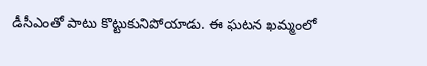డీసీఎంతో పాటు కొట్టుకునిపోయాడు. ఈ ఘటన ఖమ్మంలో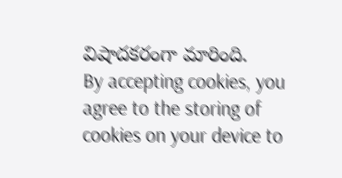విషాదకరంగా మారింది.
By accepting cookies, you agree to the storing of cookies on your device to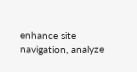enhance site navigation, analyze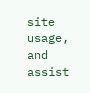site usage, and assist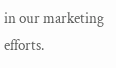in our marketing efforts.